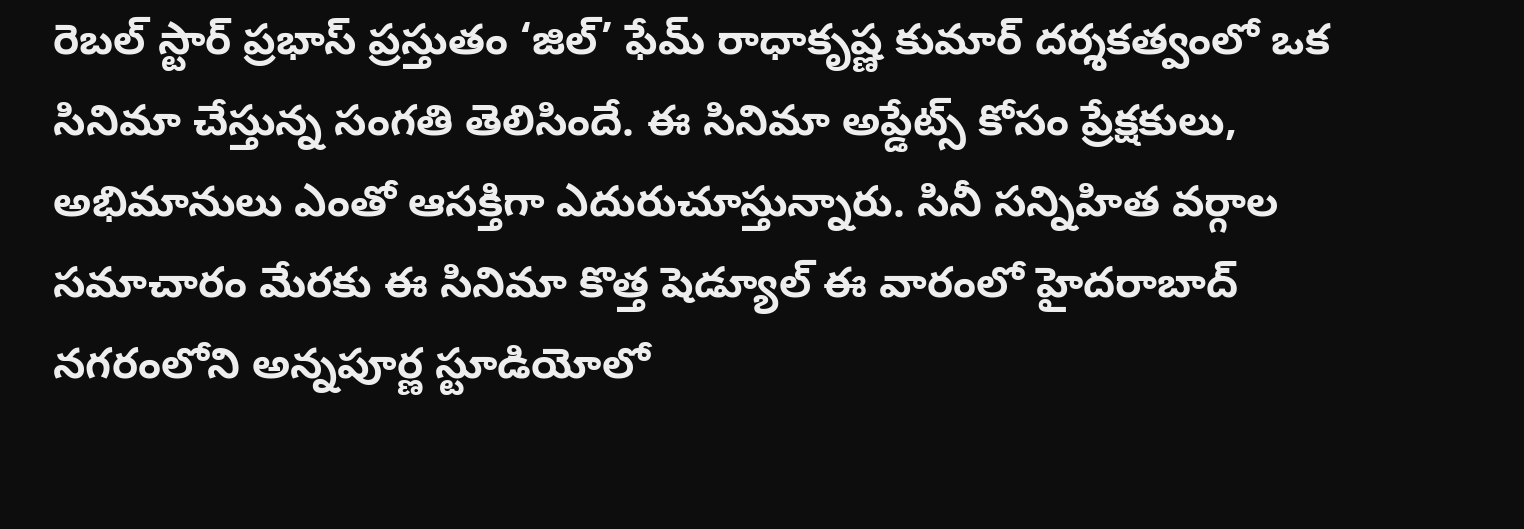రెబల్ స్టార్ ప్రభాస్ ప్రస్తుతం ‘జిల్’ ఫేమ్ రాధాకృష్ణ కుమార్ దర్శకత్వంలో ఒక సినిమా చేస్తున్న సంగతి తెలిసిందే. ఈ సినిమా అప్డేట్స్ కోసం ప్రేక్షకులు, అభిమానులు ఎంతో ఆసక్తిగా ఎదురుచూస్తున్నారు. సినీ సన్నిహిత వర్గాల సమాచారం మేరకు ఈ సినిమా కొత్త షెడ్యూల్ ఈ వారంలో హైదరాబాద్ నగరంలోని అన్నపూర్ణ స్టూడియోలో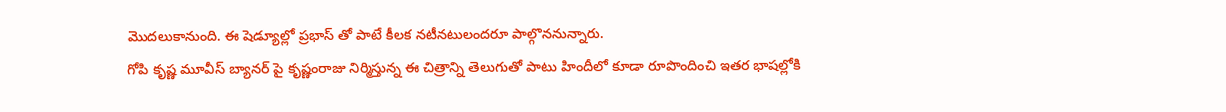మొదలుకానుంది. ఈ షెడ్యూల్లో ప్రభాస్ తో పాటే కీలక నటీనటులందరూ పాల్గొననున్నారు.
గోపి కృష్ణ మూవీస్ బ్యానర్ పై కృష్ణంరాజు నిర్మిస్తున్న ఈ చిత్రాన్ని తెలుగుతో పాటు హిందీలో కూడా రూపొందించి ఇతర భాషల్లోకి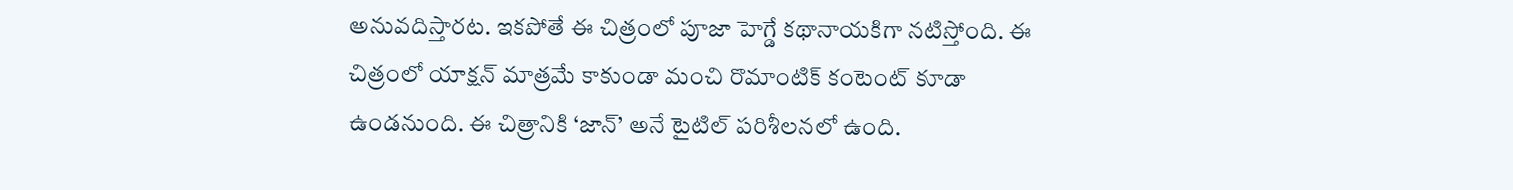అనువదిస్తారట. ఇకపోతే ఈ చిత్రంలో పూజా హెగ్డే కథానాయకిగా నటిస్తోంది. ఈ చిత్రంలో యాక్షన్ మాత్రమే కాకుండా మంచి రొమాంటిక్ కంటెంట్ కూడా ఉండనుంది. ఈ చిత్రానికి ‘జాన్’ అనే టైటిల్ పరిశీలనలో ఉంది.